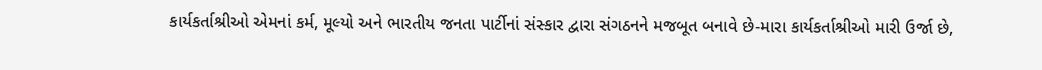કાર્યકર્તાશ્રીઓ એમનાં કર્મ, મૂલ્યો અને ભારતીય જનતા પાર્ટીનાં સંસ્કાર દ્વારા સંગઠનને મજબૂત બનાવે છે-મારા કાર્યકર્તાશ્રીઓ મારી ઉર્જા છે,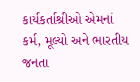કાર્યકર્તાશ્રીઓ એમનાં કર્મ, મૂલ્યો અને ભારતીય જનતા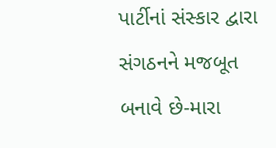પાર્ટીનાં સંસ્કાર દ્વારા સંગઠનને મજબૂત બનાવે છે-મારા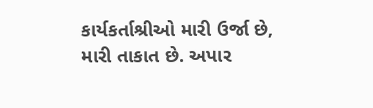કાર્યકર્તાશ્રીઓ મારી ઉર્જા છે, મારી તાકાત છે. અપાર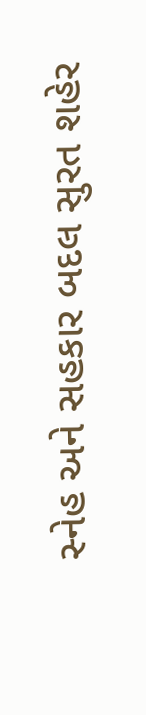સ્નેહ અને સહકાર બદલ સુરત શહેર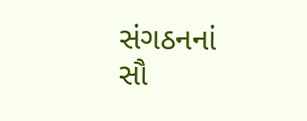સંગઠનનાં સૌ